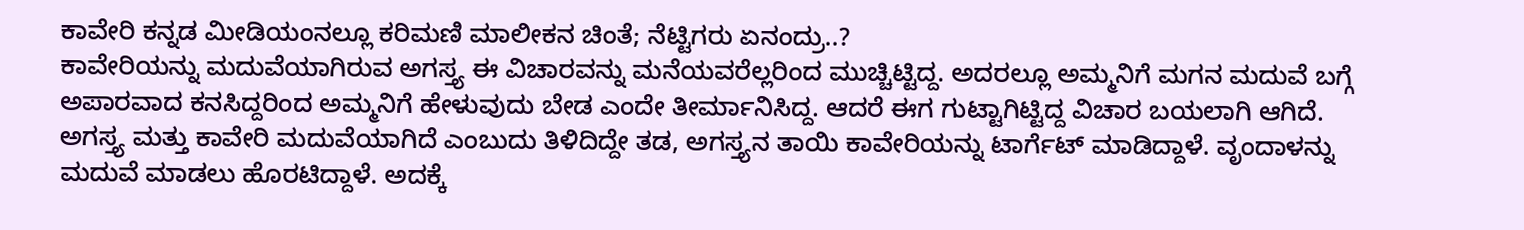ಕಾವೇರಿ ಕನ್ನಡ ಮೀಡಿಯಂನಲ್ಲೂ ಕರಿಮಣಿ ಮಾಲೀಕನ ಚಿಂತೆ; ನೆಟ್ಟಿಗರು ಏನಂದ್ರು..?
ಕಾವೇರಿಯನ್ನು ಮದುವೆಯಾಗಿರುವ ಅಗಸ್ತ್ಯ ಈ ವಿಚಾರವನ್ನು ಮನೆಯವರೆಲ್ಲರಿಂದ ಮುಚ್ಚಿಟ್ಟಿದ್ದ. ಅದರಲ್ಲೂ ಅಮ್ಮನಿಗೆ ಮಗನ ಮದುವೆ ಬಗ್ಗೆ ಅಪಾರವಾದ ಕನಸಿದ್ದರಿಂದ ಅಮ್ಮನಿಗೆ ಹೇಳುವುದು ಬೇಡ ಎಂದೇ ತೀರ್ಮಾನಿಸಿದ್ದ. ಆದರೆ ಈಗ ಗುಟ್ಟಾಗಿಟ್ಟಿದ್ದ ವಿಚಾರ ಬಯಲಾಗಿ ಆಗಿದೆ.
ಅಗಸ್ತ್ಯ ಮತ್ತು ಕಾವೇರಿ ಮದುವೆಯಾಗಿದೆ ಎಂಬುದು ತಿಳಿದಿದ್ದೇ ತಡ, ಅಗಸ್ತ್ಯನ ತಾಯಿ ಕಾವೇರಿಯನ್ನು ಟಾರ್ಗೆಟ್ ಮಾಡಿದ್ದಾಳೆ. ವೃಂದಾಳನ್ನು ಮದುವೆ ಮಾಡಲು ಹೊರಟಿದ್ದಾಳೆ. ಅದಕ್ಕೆ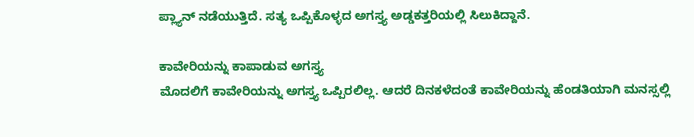ಪ್ಲ್ಯಾನ್ ನಡೆಯುತ್ತಿದೆ. ಸತ್ಯ ಒಪ್ಪಿಕೊಳ್ಳದ ಅಗಸ್ತ್ಯ ಅಡ್ಡಕತ್ತರಿಯಲ್ಲಿ ಸಿಲುಕಿದ್ದಾನೆ.

ಕಾವೇರಿಯನ್ನು ಕಾಪಾಡುವ ಅಗಸ್ತ್ಯ
ಮೊದಲಿಗೆ ಕಾವೇರಿಯನ್ನು ಅಗಸ್ತ್ಯ ಒಪ್ಪಿರಲಿಲ್ಲ. ಆದರೆ ದಿನಕಳೆದಂತೆ ಕಾವೇರಿಯನ್ನು ಹೆಂಡತಿಯಾಗಿ ಮನಸ್ಸಲ್ಲಿ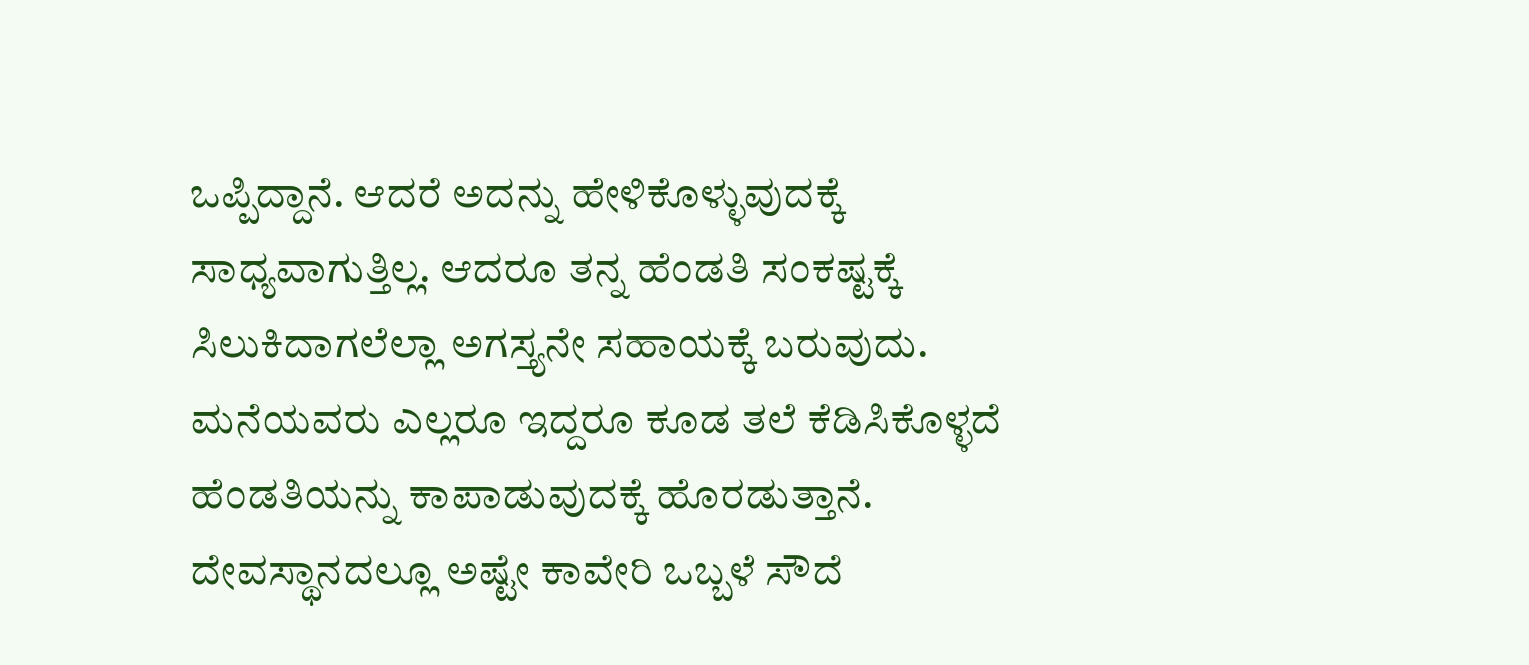ಒಪ್ಪಿದ್ದಾನೆ. ಆದರೆ ಅದನ್ನು ಹೇಳಿಕೊಳ್ಳುವುದಕ್ಕೆ ಸಾಧ್ಯವಾಗುತ್ತಿಲ್ಲ. ಆದರೂ ತನ್ನ ಹೆಂಡತಿ ಸಂಕಷ್ಟಕ್ಕೆ ಸಿಲುಕಿದಾಗಲೆಲ್ಲಾ ಅಗಸ್ತ್ಯನೇ ಸಹಾಯಕ್ಕೆ ಬರುವುದು. ಮನೆಯವರು ಎಲ್ಲರೂ ಇದ್ದರೂ ಕೂಡ ತಲೆ ಕೆಡಿಸಿಕೊಳ್ಳದೆ ಹೆಂಡತಿಯನ್ನು ಕಾಪಾಡುವುದಕ್ಕೆ ಹೊರಡುತ್ತಾನೆ. ದೇವಸ್ಥಾನದಲ್ಲೂ ಅಷ್ಟೇ ಕಾವೇರಿ ಒಬ್ಬಳೆ ಸೌದೆ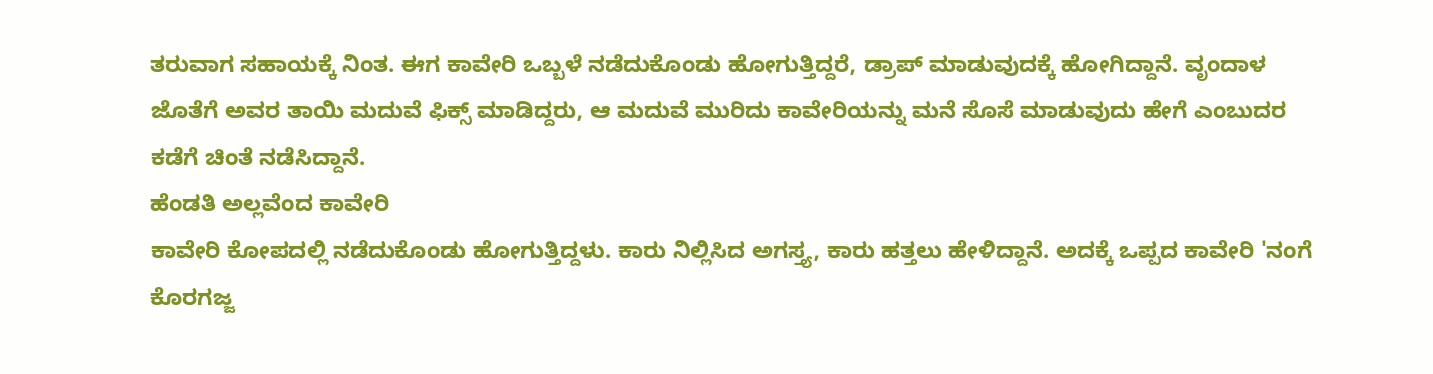ತರುವಾಗ ಸಹಾಯಕ್ಕೆ ನಿಂತ. ಈಗ ಕಾವೇರಿ ಒಬ್ಬಳೆ ನಡೆದುಕೊಂಡು ಹೋಗುತ್ತಿದ್ದರೆ, ಡ್ರಾಪ್ ಮಾಡುವುದಕ್ಕೆ ಹೋಗಿದ್ದಾನೆ. ವೃಂದಾಳ ಜೊತೆಗೆ ಅವರ ತಾಯಿ ಮದುವೆ ಫಿಕ್ಸ್ ಮಾಡಿದ್ದರು, ಆ ಮದುವೆ ಮುರಿದು ಕಾವೇರಿಯನ್ನು ಮನೆ ಸೊಸೆ ಮಾಡುವುದು ಹೇಗೆ ಎಂಬುದರ ಕಡೆಗೆ ಚಿಂತೆ ನಡೆಸಿದ್ದಾನೆ.
ಹೆಂಡತಿ ಅಲ್ಲವೆಂದ ಕಾವೇರಿ
ಕಾವೇರಿ ಕೋಪದಲ್ಲಿ ನಡೆದುಕೊಂಡು ಹೋಗುತ್ತಿದ್ದಳು. ಕಾರು ನಿಲ್ಲಿಸಿದ ಅಗಸ್ತ್ಯ, ಕಾರು ಹತ್ತಲು ಹೇಳಿದ್ದಾನೆ. ಅದಕ್ಕೆ ಒಪ್ಪದ ಕಾವೇರಿ 'ನಂಗೆ ಕೊರಗಜ್ಜ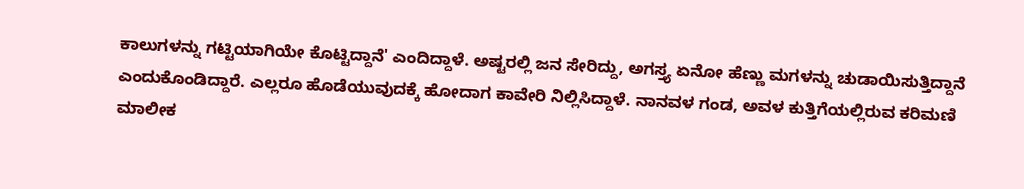ಕಾಲುಗಳನ್ನು ಗಟ್ಟಿಯಾಗಿಯೇ ಕೊಟ್ಟಿದ್ದಾನೆ' ಎಂದಿದ್ದಾಳೆ. ಅಷ್ಟರಲ್ಲಿ ಜನ ಸೇರಿದ್ದು, ಅಗಸ್ತ್ಯ ಏನೋ ಹೆಣ್ಣು ಮಗಳನ್ನು ಚುಡಾಯಿಸುತ್ತಿದ್ದಾನೆ ಎಂದುಕೊಂಡಿದ್ದಾರೆ. ಎಲ್ಲರೂ ಹೊಡೆಯುವುದಕ್ಕೆ ಹೋದಾಗ ಕಾವೇರಿ ನಿಲ್ಲಿಸಿದ್ದಾಳೆ. ನಾನವಳ ಗಂಡ, ಅವಳ ಕುತ್ತಿಗೆಯಲ್ಲಿರುವ ಕರಿಮಣಿ ಮಾಲೀಕ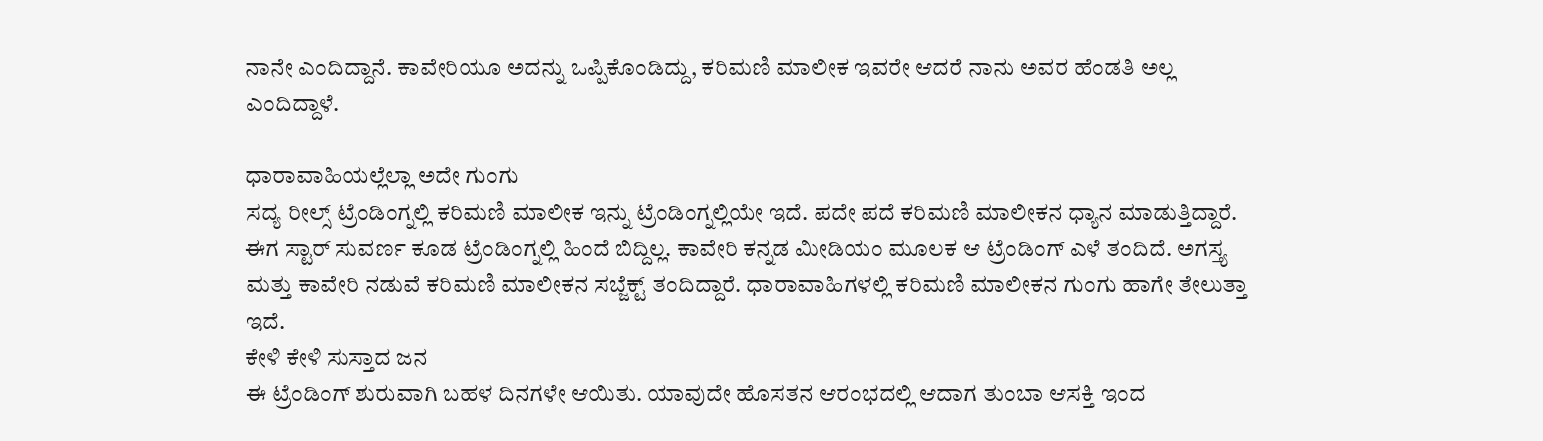ನಾನೇ ಎಂದಿದ್ದಾನೆ. ಕಾವೇರಿಯೂ ಅದನ್ನು ಒಪ್ಪಿಕೊಂಡಿದ್ದು, ಕರಿಮಣಿ ಮಾಲೀಕ ಇವರೇ ಆದರೆ ನಾನು ಅವರ ಹೆಂಡತಿ ಅಲ್ಲ ಎಂದಿದ್ದಾಳೆ.

ಧಾರಾವಾಹಿಯಲ್ಲೆಲ್ಲಾ ಅದೇ ಗುಂಗು
ಸದ್ಯ ರೀಲ್ಸ್ ಟ್ರೆಂಡಿಂಗ್ನಲ್ಲಿ ಕರಿಮಣಿ ಮಾಲೀಕ ಇನ್ನು ಟ್ರೆಂಡಿಂಗ್ನಲ್ಲಿಯೇ ಇದೆ. ಪದೇ ಪದೆ ಕರಿಮಣಿ ಮಾಲೀಕನ ಧ್ಯಾನ ಮಾಡುತ್ತಿದ್ದಾರೆ. ಈಗ ಸ್ಟಾರ್ ಸುವರ್ಣ ಕೂಡ ಟ್ರೆಂಡಿಂಗ್ನಲ್ಲಿ ಹಿಂದೆ ಬಿದ್ದಿಲ್ಲ. ಕಾವೇರಿ ಕನ್ನಡ ಮೀಡಿಯಂ ಮೂಲಕ ಆ ಟ್ರೆಂಡಿಂಗ್ ಎಳೆ ತಂದಿದೆ. ಅಗಸ್ತ್ಯ ಮತ್ತು ಕಾವೇರಿ ನಡುವೆ ಕರಿಮಣಿ ಮಾಲೀಕನ ಸಬ್ಜೆಕ್ಟ್ ತಂದಿದ್ದಾರೆ. ಧಾರಾವಾಹಿಗಳಲ್ಲಿ ಕರಿಮಣಿ ಮಾಲೀಕನ ಗುಂಗು ಹಾಗೇ ತೇಲುತ್ತಾ ಇದೆ.
ಕೇಳಿ ಕೇಳಿ ಸುಸ್ತಾದ ಜನ
ಈ ಟ್ರೆಂಡಿಂಗ್ ಶುರುವಾಗಿ ಬಹಳ ದಿನಗಳೇ ಆಯಿತು. ಯಾವುದೇ ಹೊಸತನ ಆರಂಭದಲ್ಲಿ ಆದಾಗ ತುಂಬಾ ಆಸಕ್ತಿ ಇಂದ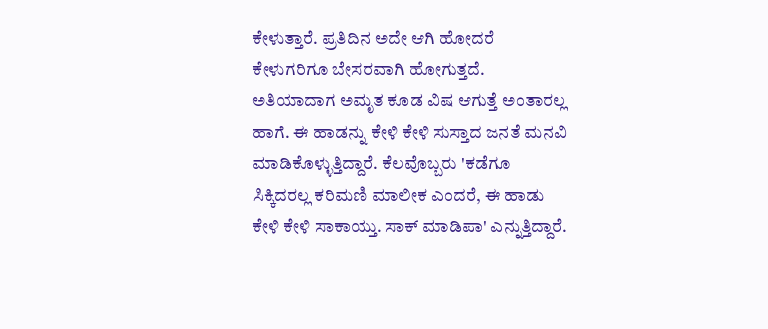ಕೇಳುತ್ತಾರೆ. ಪ್ರತಿದಿನ ಅದೇ ಆಗಿ ಹೋದರೆ ಕೇಳುಗರಿಗೂ ಬೇಸರವಾಗಿ ಹೋಗುತ್ತದೆ. ಅತಿಯಾದಾಗ ಅಮೃತ ಕೂಡ ವಿಷ ಆಗುತ್ತೆ ಅಂತಾರಲ್ಲ ಹಾಗೆ. ಈ ಹಾಡನ್ನು ಕೇಳಿ ಕೇಳಿ ಸುಸ್ತಾದ ಜನತೆ ಮನವಿ ಮಾಡಿಕೊಳ್ಳುತ್ತಿದ್ದಾರೆ. ಕೆಲವೊಬ್ಬರು 'ಕಡೆಗೂ ಸಿಕ್ಕಿದರಲ್ಲ ಕರಿಮಣಿ ಮಾಲೀಕ ಎಂದರೆ, ಈ ಹಾಡು ಕೇಳಿ ಕೇಳಿ ಸಾಕಾಯ್ತು. ಸಾಕ್ ಮಾಡಿಪಾ' ಎನ್ನುತ್ತಿದ್ದಾರೆ.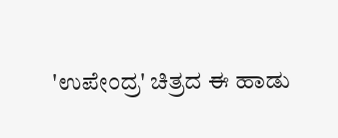'ಉಪೇಂದ್ರ' ಚಿತ್ರದ ಈ ಹಾಡು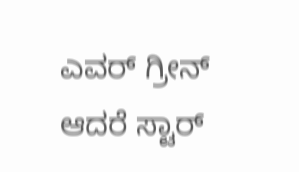ಎವರ್ ಗ್ರೀನ್ ಆದರೆ ಸ್ಟಾರ್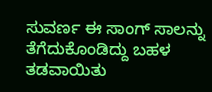ಸುವರ್ಣ ಈ ಸಾಂಗ್ ಸಾಲನ್ನು ತೆಗೆದುಕೊಂಡಿದ್ದು ಬಹಳ ತಡವಾಯಿತು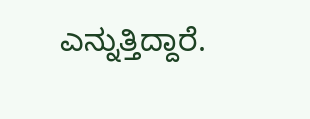ಎನ್ನುತ್ತಿದ್ದಾರೆ.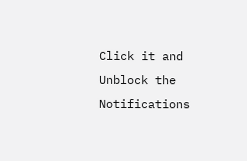Click it and Unblock the Notifications